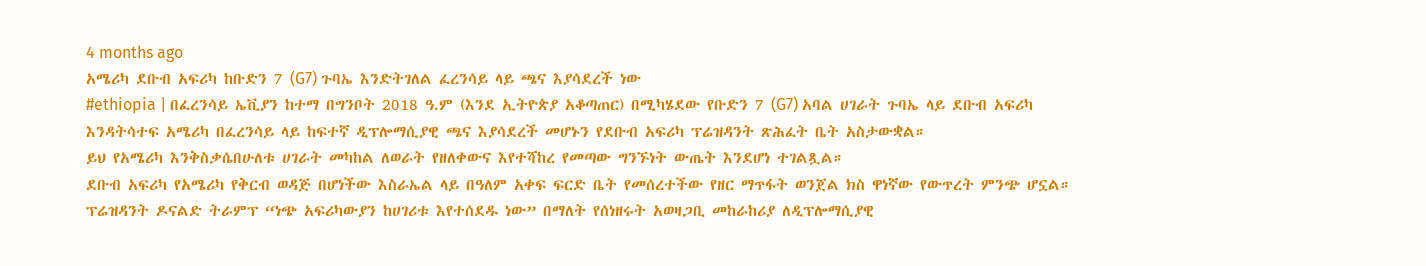4 months ago
አሜሪካ ደቡብ አፍሪካ ከቡድን 7 (G7) ጉባኤ እንድትገለል ፈረንሳይ ላይ ጫና እያሳደረች ነው
#ethiopia | በፈረንሳይ ኤቪያን ከተማ በግንቦት 2018 ዓ.ም (እንደ ኢትዮጵያ አቆጣጠር) በሚካሄደው የቡድን 7 (G7) አባል ሀገራት ጉባኤ ላይ ደቡብ አፍሪካ እንዳትሳተፍ አሜሪካ በፈረንሳይ ላይ ከፍተኛ ዲፕሎማሲያዊ ጫና እያሳደረች መሆኑን የደቡብ አፍሪካ ፕሬዝዳንት ጽሕፈት ቤት አስታውቋል።
ይህ የአሜሪካ እንቅስቃሴበሁለቱ ሀገራት መካከል ለወራት የዘለቀውና እየተሻከረ የመጣው ግንኙነት ውጤት እንደሆነ ተገልጿል።
ደቡብ አፍሪካ የአሜሪካ የቅርብ ወዳጅ በሆነችው እስራኤል ላይ በዓለም አቀፍ ፍርድ ቤት የመሰረተችው የዘር ማጥፋት ወንጀል ክስ ዋነኛው የውጥረት ምንጭ ሆኗል።
ፕሬዝዳንት ዶናልድ ትራምፕ “ነጭ አፍሪካውያን ከሀገሪቱ እየተሰደዱ ነው” በማለት የሰነዘሩት አወዛጋቢ መከራከሪያ ለዲፕሎማሲያዊ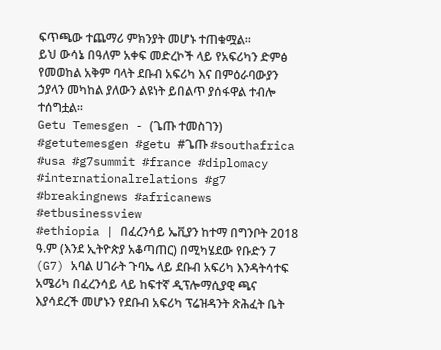ፍጥጫው ተጨማሪ ምክንያት መሆኑ ተጠቁሟል።
ይህ ውሳኔ በዓለም አቀፍ መድረኮች ላይ የአፍሪካን ድምፅ የመወከል አቅም ባላት ደቡብ አፍሪካ እና በምዕራባውያን ኃያላን መካከል ያለውን ልዩነት ይበልጥ ያሰፋዋል ተብሎ ተሰግቷል።
Getu Temesgen - (ጌጡ ተመስገን)
#getutemesgen #getu #ጌጡ #southafrica #usa #g7summit #france #diplomacy #internationalrelations #g7 #breakingnews #africanews #etbusinessview
#ethiopia | በፈረንሳይ ኤቪያን ከተማ በግንቦት 2018 ዓ.ም (እንደ ኢትዮጵያ አቆጣጠር) በሚካሄደው የቡድን 7 (G7) አባል ሀገራት ጉባኤ ላይ ደቡብ አፍሪካ እንዳትሳተፍ አሜሪካ በፈረንሳይ ላይ ከፍተኛ ዲፕሎማሲያዊ ጫና እያሳደረች መሆኑን የደቡብ አፍሪካ ፕሬዝዳንት ጽሕፈት ቤት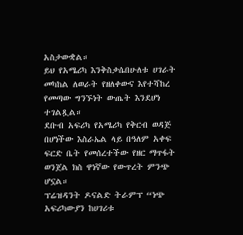አስታውቋል።
ይህ የአሜሪካ እንቅስቃሴበሁለቱ ሀገራት መካከል ለወራት የዘለቀውና እየተሻከረ የመጣው ግንኙነት ውጤት እንደሆነ ተገልጿል።
ደቡብ አፍሪካ የአሜሪካ የቅርብ ወዳጅ በሆነችው እስራኤል ላይ በዓለም አቀፍ ፍርድ ቤት የመሰረተችው የዘር ማጥፋት ወንጀል ክስ ዋነኛው የውጥረት ምንጭ ሆኗል።
ፕሬዝዳንት ዶናልድ ትራምፕ “ነጭ አፍሪካውያን ከሀገሪቱ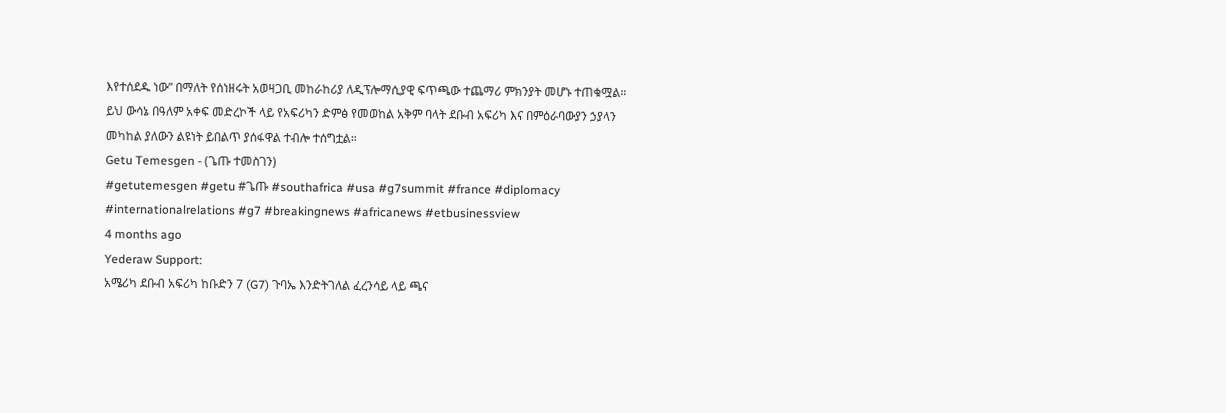እየተሰደዱ ነው” በማለት የሰነዘሩት አወዛጋቢ መከራከሪያ ለዲፕሎማሲያዊ ፍጥጫው ተጨማሪ ምክንያት መሆኑ ተጠቁሟል።
ይህ ውሳኔ በዓለም አቀፍ መድረኮች ላይ የአፍሪካን ድምፅ የመወከል አቅም ባላት ደቡብ አፍሪካ እና በምዕራባውያን ኃያላን መካከል ያለውን ልዩነት ይበልጥ ያሰፋዋል ተብሎ ተሰግቷል።
Getu Temesgen - (ጌጡ ተመስገን)
#getutemesgen #getu #ጌጡ #southafrica #usa #g7summit #france #diplomacy #internationalrelations #g7 #breakingnews #africanews #etbusinessview
4 months ago
Yederaw Support:
አሜሪካ ደቡብ አፍሪካ ከቡድን 7 (G7) ጉባኤ እንድትገለል ፈረንሳይ ላይ ጫና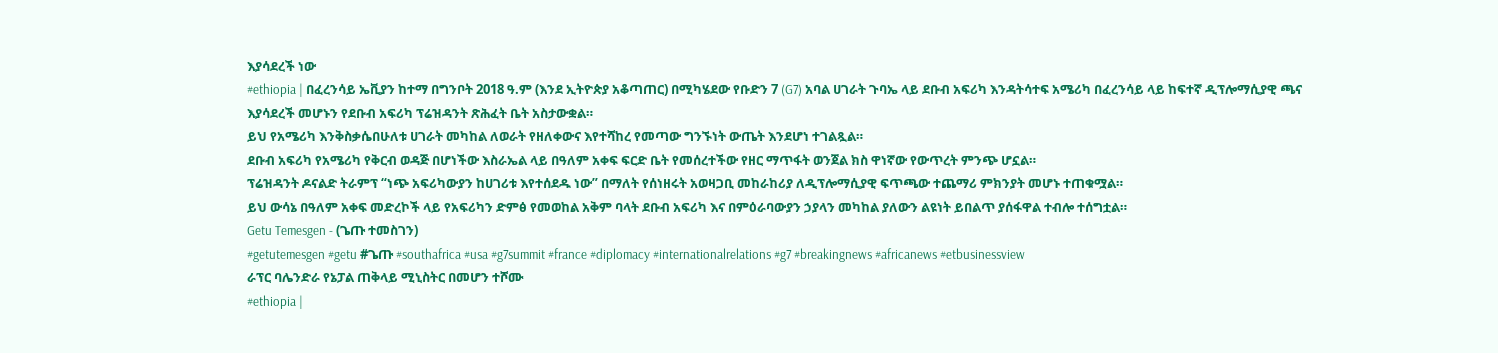እያሳደረች ነው
#ethiopia | በፈረንሳይ ኤቪያን ከተማ በግንቦት 2018 ዓ.ም (እንደ ኢትዮጵያ አቆጣጠር) በሚካሄደው የቡድን 7 (G7) አባል ሀገራት ጉባኤ ላይ ደቡብ አፍሪካ እንዳትሳተፍ አሜሪካ በፈረንሳይ ላይ ከፍተኛ ዲፕሎማሲያዊ ጫና እያሳደረች መሆኑን የደቡብ አፍሪካ ፕሬዝዳንት ጽሕፈት ቤት አስታውቋል።
ይህ የአሜሪካ እንቅስቃሴበሁለቱ ሀገራት መካከል ለወራት የዘለቀውና እየተሻከረ የመጣው ግንኙነት ውጤት እንደሆነ ተገልጿል።
ደቡብ አፍሪካ የአሜሪካ የቅርብ ወዳጅ በሆነችው እስራኤል ላይ በዓለም አቀፍ ፍርድ ቤት የመሰረተችው የዘር ማጥፋት ወንጀል ክስ ዋነኛው የውጥረት ምንጭ ሆኗል።
ፕሬዝዳንት ዶናልድ ትራምፕ “ነጭ አፍሪካውያን ከሀገሪቱ እየተሰደዱ ነው” በማለት የሰነዘሩት አወዛጋቢ መከራከሪያ ለዲፕሎማሲያዊ ፍጥጫው ተጨማሪ ምክንያት መሆኑ ተጠቁሟል።
ይህ ውሳኔ በዓለም አቀፍ መድረኮች ላይ የአፍሪካን ድምፅ የመወከል አቅም ባላት ደቡብ አፍሪካ እና በምዕራባውያን ኃያላን መካከል ያለውን ልዩነት ይበልጥ ያሰፋዋል ተብሎ ተሰግቷል።
Getu Temesgen - (ጌጡ ተመስገን)
#getutemesgen #getu #ጌጡ #southafrica #usa #g7summit #france #diplomacy #internationalrelations #g7 #breakingnews #africanews #etbusinessview
ራፕር ባሌንድራ የኔፓል ጠቅላይ ሚኒስትር በመሆን ተሾሙ
#ethiopia |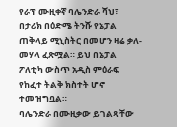የራፕ ሙዚቀኛ ባሌንድራ ሻህ፣ በታሪክ በዕድሜ ትንሹ የኔፓል ጠቅላይ ሚኒስትር በመሆን ዛሬ ቃለ-መሃላ ፈጽሟል። ይህ በኔፓል ፖለቲካ ውስጥ አዲስ ምዕራፍ የከፈተ ትልቅ ክስተት ሆኖ ተመዝግቧል።
ባሌንድራ በሙዚቃው ይገልጻቸው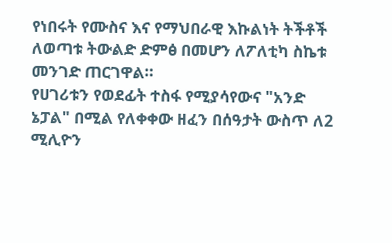የነበሩት የሙስና እና የማህበራዊ እኩልነት ትችቶች ለወጣቱ ትውልድ ድምፅ በመሆን ለፖለቲካ ስኬቱ መንገድ ጠርገዋል።
የሀገሪቱን የወደፊት ተስፋ የሚያሳየውና "አንድ ኔፓል" በሚል የለቀቀው ዘፈን በሰዓታት ውስጥ ለ2 ሚሊዮን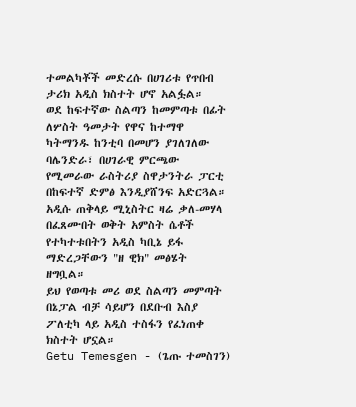ተመልካቾች መድረሱ በሀገሪቱ የጥበብ ታሪክ አዲስ ክስተት ሆኖ አልፏል።
ወደ ከፍተኛው ስልጣን ከመምጣቱ በፊት ለሦስት ዓመታት የዋና ከተማዋ ካትማንዱ ከንቲባ በመሆን ያገለገለው ባሌንድራ፣ በሀገራዊ ምርጫው የሚመራው ራስትሪያ ስዋታንትራ ፓርቲ በከፍተኛ ድምፅ እንዲያሸንፍ አድርጓል።
አዲሱ ጠቅላይ ሚኒስትር ዛሬ ቃለ-መሃላ በፈጸሙበት ወቅት አምስት ሴቶች የተካተቱበትን አዲስ ካቢኔ ይፋ ማድረጋቸውን "ዘ ዊክ" መፅሄት ዘግቧል።
ይህ የወጣቱ መሪ ወደ ስልጣን መምጣት በኔፓል ብቻ ሳይሆን በደቡብ እስያ ፖለቲካ ላይ አዲስ ተስፋን የፈነጠቀ ክስተት ሆኗል።
Getu Temesgen - (ጌጡ ተመስገን)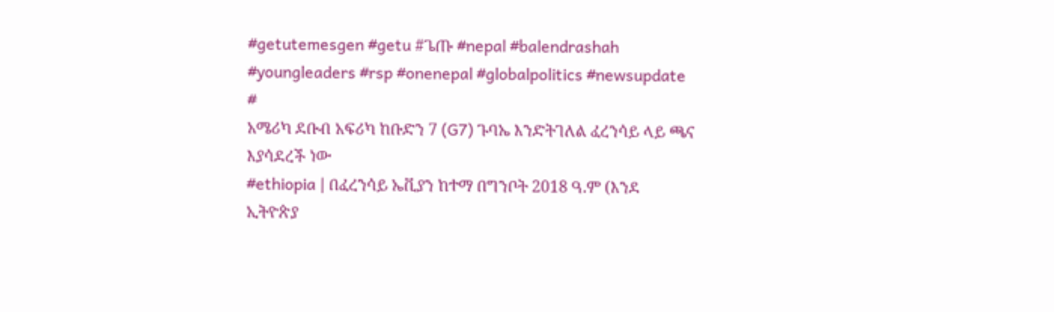#getutemesgen #getu #ጌጡ #nepal #balendrashah #youngleaders #rsp #onenepal #globalpolitics #newsupdate #
አሜሪካ ደቡብ አፍሪካ ከቡድን 7 (G7) ጉባኤ እንድትገለል ፈረንሳይ ላይ ጫና እያሳደረች ነው
#ethiopia | በፈረንሳይ ኤቪያን ከተማ በግንቦት 2018 ዓ.ም (እንደ ኢትዮጵያ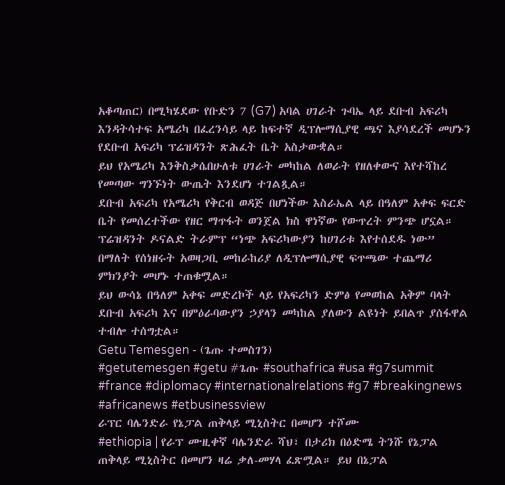አቆጣጠር) በሚካሄደው የቡድን 7 (G7) አባል ሀገራት ጉባኤ ላይ ደቡብ አፍሪካ እንዳትሳተፍ አሜሪካ በፈረንሳይ ላይ ከፍተኛ ዲፕሎማሲያዊ ጫና እያሳደረች መሆኑን የደቡብ አፍሪካ ፕሬዝዳንት ጽሕፈት ቤት አስታውቋል።
ይህ የአሜሪካ እንቅስቃሴበሁለቱ ሀገራት መካከል ለወራት የዘለቀውና እየተሻከረ የመጣው ግንኙነት ውጤት እንደሆነ ተገልጿል።
ደቡብ አፍሪካ የአሜሪካ የቅርብ ወዳጅ በሆነችው እስራኤል ላይ በዓለም አቀፍ ፍርድ ቤት የመሰረተችው የዘር ማጥፋት ወንጀል ክስ ዋነኛው የውጥረት ምንጭ ሆኗል።
ፕሬዝዳንት ዶናልድ ትራምፕ “ነጭ አፍሪካውያን ከሀገሪቱ እየተሰደዱ ነው” በማለት የሰነዘሩት አወዛጋቢ መከራከሪያ ለዲፕሎማሲያዊ ፍጥጫው ተጨማሪ ምክንያት መሆኑ ተጠቁሟል።
ይህ ውሳኔ በዓለም አቀፍ መድረኮች ላይ የአፍሪካን ድምፅ የመወከል አቅም ባላት ደቡብ አፍሪካ እና በምዕራባውያን ኃያላን መካከል ያለውን ልዩነት ይበልጥ ያሰፋዋል ተብሎ ተሰግቷል።
Getu Temesgen - (ጌጡ ተመስገን)
#getutemesgen #getu #ጌጡ #southafrica #usa #g7summit #france #diplomacy #internationalrelations #g7 #breakingnews #africanews #etbusinessview
ራፕር ባሌንድራ የኔፓል ጠቅላይ ሚኒስትር በመሆን ተሾሙ
#ethiopia | የራፕ ሙዚቀኛ ባሌንድራ ሻህ፣ በታሪክ በዕድሜ ትንሹ የኔፓል ጠቅላይ ሚኒስትር በመሆን ዛሬ ቃለ-መሃላ ፈጽሟል። ይህ በኔፓል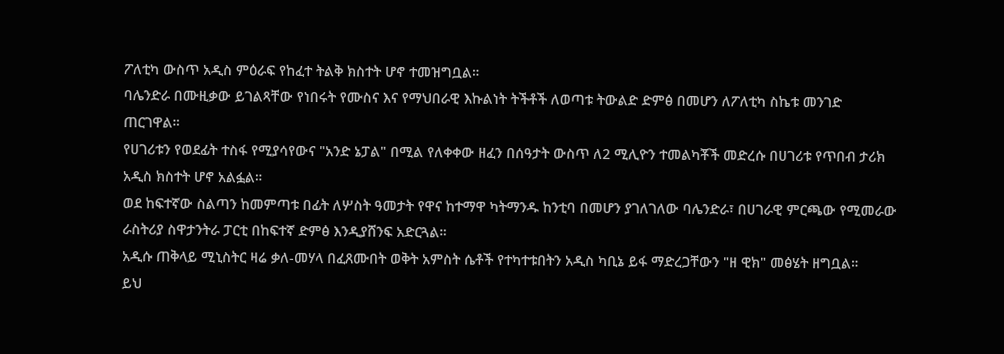ፖለቲካ ውስጥ አዲስ ምዕራፍ የከፈተ ትልቅ ክስተት ሆኖ ተመዝግቧል።
ባሌንድራ በሙዚቃው ይገልጻቸው የነበሩት የሙስና እና የማህበራዊ እኩልነት ትችቶች ለወጣቱ ትውልድ ድምፅ በመሆን ለፖለቲካ ስኬቱ መንገድ ጠርገዋል።
የሀገሪቱን የወደፊት ተስፋ የሚያሳየውና "አንድ ኔፓል" በሚል የለቀቀው ዘፈን በሰዓታት ውስጥ ለ2 ሚሊዮን ተመልካቾች መድረሱ በሀገሪቱ የጥበብ ታሪክ አዲስ ክስተት ሆኖ አልፏል።
ወደ ከፍተኛው ስልጣን ከመምጣቱ በፊት ለሦስት ዓመታት የዋና ከተማዋ ካትማንዱ ከንቲባ በመሆን ያገለገለው ባሌንድራ፣ በሀገራዊ ምርጫው የሚመራው ራስትሪያ ስዋታንትራ ፓርቲ በከፍተኛ ድምፅ እንዲያሸንፍ አድርጓል።
አዲሱ ጠቅላይ ሚኒስትር ዛሬ ቃለ-መሃላ በፈጸሙበት ወቅት አምስት ሴቶች የተካተቱበትን አዲስ ካቢኔ ይፋ ማድረጋቸውን "ዘ ዊክ" መፅሄት ዘግቧል።
ይህ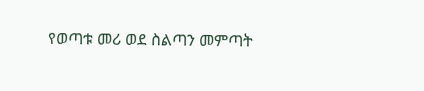የወጣቱ መሪ ወደ ስልጣን መምጣት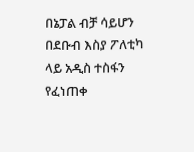በኔፓል ብቻ ሳይሆን በደቡብ እስያ ፖለቲካ ላይ አዲስ ተስፋን የፈነጠቀ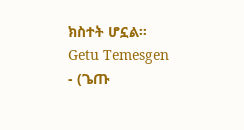ክስተት ሆኗል።
Getu Temesgen - (ጌጡ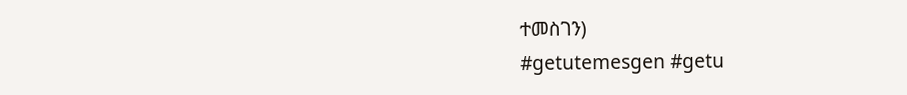ተመስገን)
#getutemesgen #getu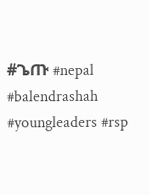#ጌጡ #nepal #balendrashah #youngleaders #rsp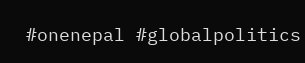#onenepal #globalpolitics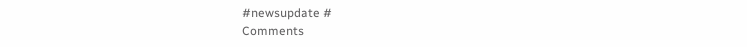#newsupdate #
Comments